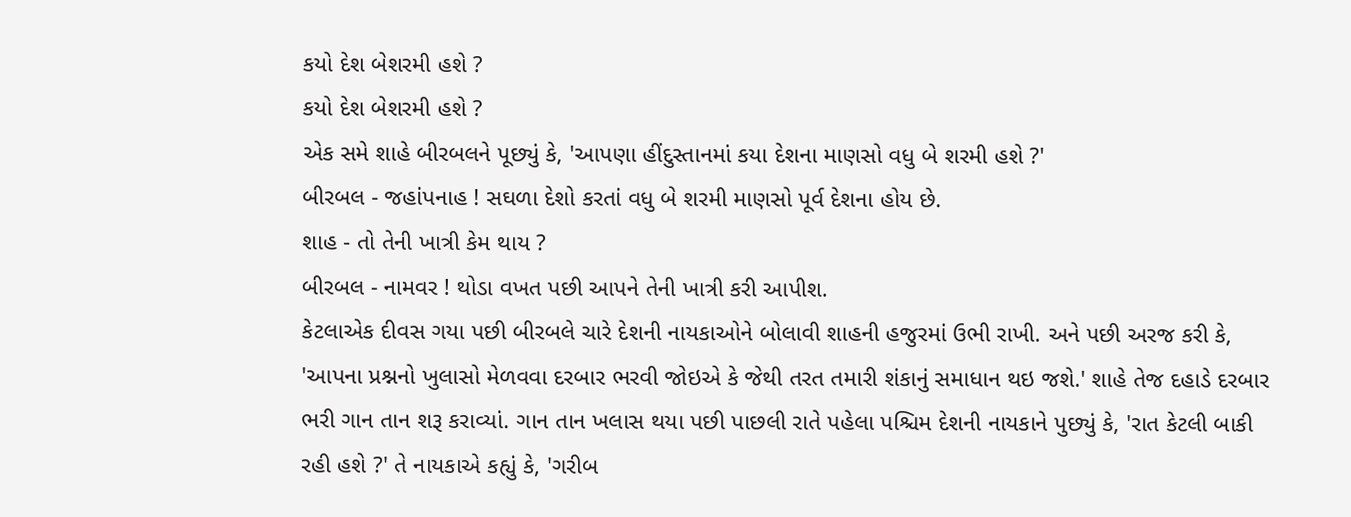કયો દેશ બેશરમી હશે ?
કયો દેશ બેશરમી હશે ?
એક સમે શાહે બીરબલને પૂછ્યું કે, 'આપણા હીંદુસ્તાનમાં કયા દેશના માણસો વધુ બે શરમી હશે ?'
બીરબલ - જહાંપનાહ ! સઘળા દેશો કરતાં વધુ બે શરમી માણસો પૂર્વ દેશના હોય છે.
શાહ - તો તેની ખાત્રી કેમ થાય ?
બીરબલ - નામવર ! થોડા વખત પછી આપને તેની ખાત્રી કરી આપીશ.
કેટલાએક દીવસ ગયા પછી બીરબલે ચારે દેશની નાયકાઓને બોલાવી શાહની હજુરમાં ઉભી રાખી. અને પછી અરજ કરી કે, 'આપના પ્રશ્નનો ખુલાસો મેળવવા દરબાર ભરવી જોઇએ કે જેથી તરત તમારી શંકાનું સમાધાન થઇ જશે.' શાહે તેજ દહાડે દરબાર ભરી ગાન તાન શરૂ કરાવ્યાં. ગાન તાન ખલાસ થયા પછી પાછલી રાતે પહેલા પશ્ચિમ દેશની નાયકાને પુછ્યું કે, 'રાત કેટલી બાકી રહી હશે ?' તે નાયકાએ કહ્યું કે, 'ગરીબ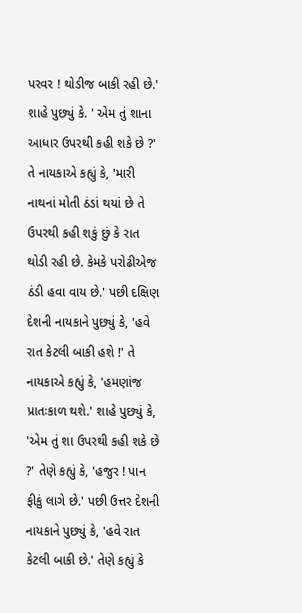પરવર ! થોડીજ બાકી રહી છે.' શાહે પુછ્યું કે. ' એમ તું શાના આધાર ઉપરથી કહી શકે છે ?' તે નાયકાએ કહ્યું કે, 'મારી નાથનાં મોતી ઠંડાં થયાં છે તે ઉપરથી કહી શકું છું કે રાત થોડી રહી છે. કેમકે પરોઢીએજ ઠંડી હવા વાય છે.' પછી દક્ષિણ દેશની નાયકાને પુછ્યું કે, 'હવે રાત કેટલી બાકી હશે !' તે નાયકાએ કહ્યું કે, 'હમણાંજ પ્રાતઃકાળ થશે.' શાહે પુછ્યું કે, 'એમ તું શા ઉપરથી કહી શકે છે ?' તેણે કહ્યું કે, 'હજુર ! પાન ફીકું લાગે છે.' પછી ઉત્તર દેશની નાયકાને પુછ્યું કે, 'હવે રાત કેટલી બાકી છે.' તેણે કહ્યું કે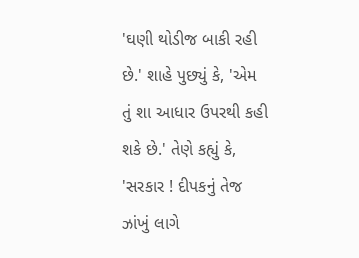'ઘણી થોડીજ બાકી રહી છે.' શાહે પુછ્યું કે, 'એમ તું શા આધાર ઉપરથી કહી શકે છે.' તેણે કહ્યું કે, 'સરકાર ! દીપકનું તેજ ઝાંખું લાગે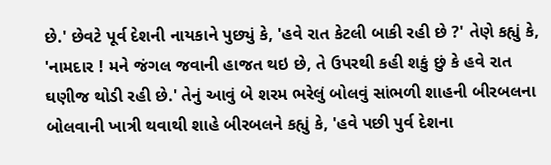છે.' છેવટે પૂર્વ દેશની નાયકાને પુછ્યું કે, 'હવે રાત કેટલી બાકી રહી છે ?' તેણે કહ્યું કે, 'નામદાર ! મને જંગલ જવાની હાજત થઇ છે, તે ઉપરથી કહી શકું છું કે હવે રાત ઘણીજ થોડી રહી છે.' તેનું આવું બે શરમ ભરેલું બોલવું સાંભળી શાહની બીરબલના બોલવાની ખાત્રી થવાથી શાહે બીરબલને કહ્યું કે, 'હવે પછી પુર્વ દેશના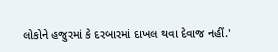લોકોને હજુરમાં કે દરબારમાં દાખલ થવા દેવાજ નહીં.'